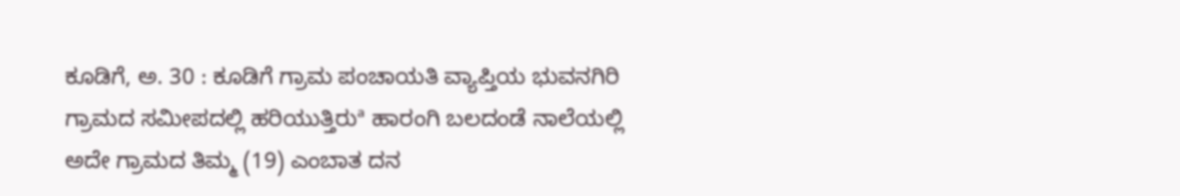ಕೂಡಿಗೆ, ಅ. 30 : ಕೂಡಿಗೆ ಗ್ರಾಮ ಪಂಚಾಯತಿ ವ್ಯಾಪ್ತಿಯ ಭುವನಗಿರಿ ಗ್ರಾಮದ ಸಮೀಪದಲ್ಲಿ ಹರಿಯುತ್ತಿರುª ಹಾರಂಗಿ ಬಲದಂಡೆ ನಾಲೆಯಲ್ಲಿ ಅದೇ ಗ್ರಾಮದ ತಿಮ್ಮ (19) ಎಂಬಾತ ದನ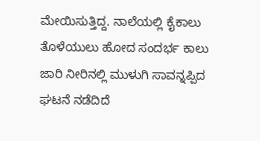ಮೇಯಿಸುತ್ತಿದ್ದ. ನಾಲೆಯಲ್ಲಿ ಕೈಕಾಲು ತೊಳೆಯುಲು ಹೋದ ಸಂದರ್ಭ ಕಾಲು ಜಾರಿ ನೀರಿನಲ್ಲಿ ಮುಳುಗಿ ಸಾವನ್ನಪ್ಪಿದ ಘಟನೆ ನಡೆದಿದೆ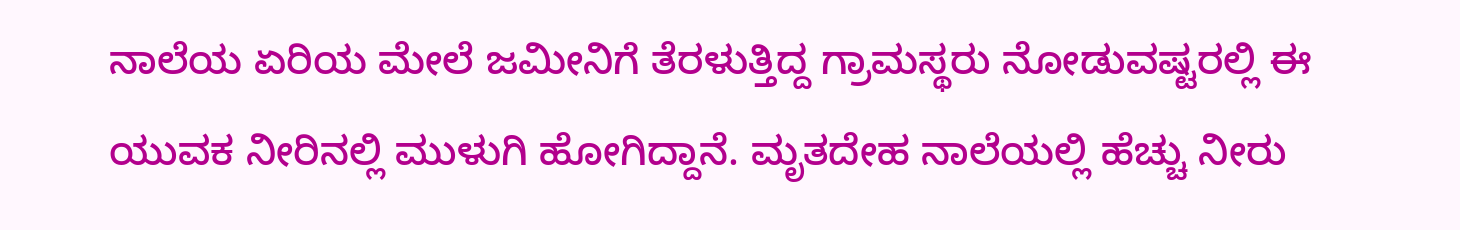ನಾಲೆಯ ಏರಿಯ ಮೇಲೆ ಜಮೀನಿಗೆ ತೆರಳುತ್ತಿದ್ದ ಗ್ರಾಮಸ್ಥರು ನೋಡುವಷ್ಟರಲ್ಲಿ ಈ ಯುವಕ ನೀರಿನಲ್ಲಿ ಮುಳುಗಿ ಹೋಗಿದ್ದಾನೆ. ಮೃತದೇಹ ನಾಲೆಯಲ್ಲಿ ಹೆಚ್ಚು ನೀರು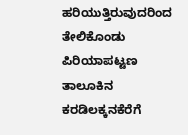ಹರಿಯುತ್ತಿರುವುದರಿಂದ ತೇಲಿಕೊಂಡು ಪಿರಿಯಾಪಟ್ಟಣ ತಾಲೂಕಿನ ಕರಡಿಲಕ್ಕನಕೆರೆಗೆ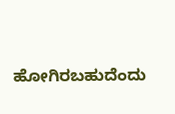ಹೋಗಿರಬಹುದೆಂದು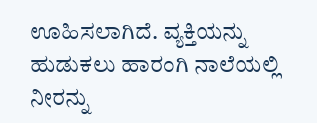ಊಹಿಸಲಾಗಿದೆ. ವ್ಯಕ್ತಿಯನ್ನು ಹುಡುಕಲು ಹಾರಂಗಿ ನಾಲೆಯಲ್ಲಿ ನೀರನ್ನು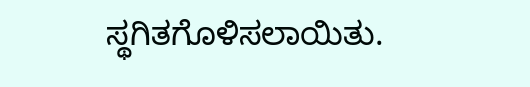ಸ್ಥಗಿತಗೊಳಿಸಲಾಯಿತು.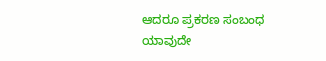ಆದರೂ ಪ್ರಕರಣ ಸಂಬಂಧ ಯಾವುದೇ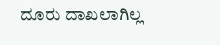ದೂರು ದಾಖಲಾಗಿಲ್ಲ